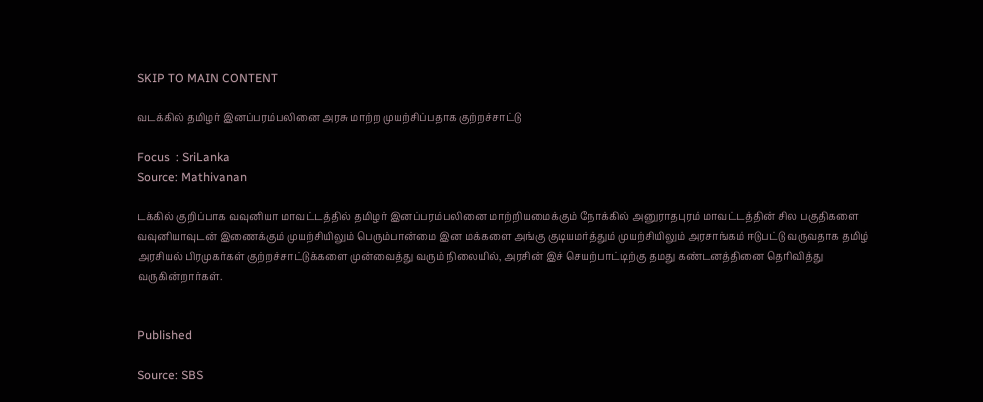SKIP TO MAIN CONTENT

வடக்கில் தமிழர் இனப்பரம்பலினை அரசு மாற்ற முயற்சிப்பதாக குற்றச்சாட்டு

Focus  : SriLanka
Source: Mathivanan

டக்கில் குறிப்பாக வவுனியா மாவட்டத்தில் தமிழர் இனப்பரம்பலினை மாற்றியமைக்கும் நோக்கில் அனுராதபுரம் மாவட்டத்தின் சில பகுதிகளை வவுனியாவுடன் இணைக்கும் முயற்சியிலும் பெரும்பான்மை இன மக்களை அங்கு குடியமர்த்தும் முயற்சியிலும் அரசாங்கம் ஈடுபட்டு வருவதாக தமிழ் அரசியல் பிரமுகர்கள் குற்றச்சாட்டுக்களை முன்வைத்து வரும் நிலையில், அரசின் இச் செயற்பாட்டிற்கு தமது கண்டனத்தினை தெரிவித்து வருகின்றார்கள்.


Published

Source: SBS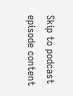Skip to podcast episode content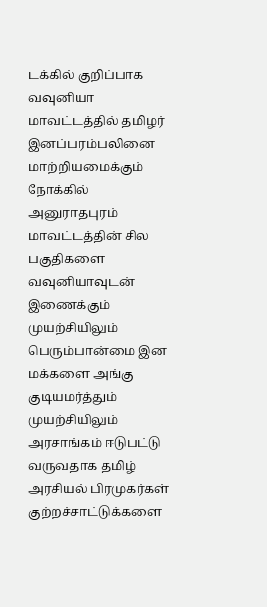டக்கில் குறிப்பாக வவுனியா மாவட்டத்தில் தமிழர் இனப்பரம்பலினை மாற்றியமைக்கும் நோக்கில் அனுராதபுரம் மாவட்டத்தின் சில பகுதிகளை வவுனியாவுடன் இணைக்கும் முயற்சியிலும் பெரும்பான்மை இன மக்களை அங்கு குடியமர்த்தும் முயற்சியிலும் அரசாங்கம் ஈடுபட்டு வருவதாக தமிழ் அரசியல் பிரமுகர்கள் குற்றச்சாட்டுக்களை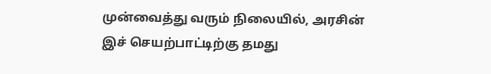முன்வைத்து வரும் நிலையில், அரசின் இச் செயற்பாட்டிற்கு தமது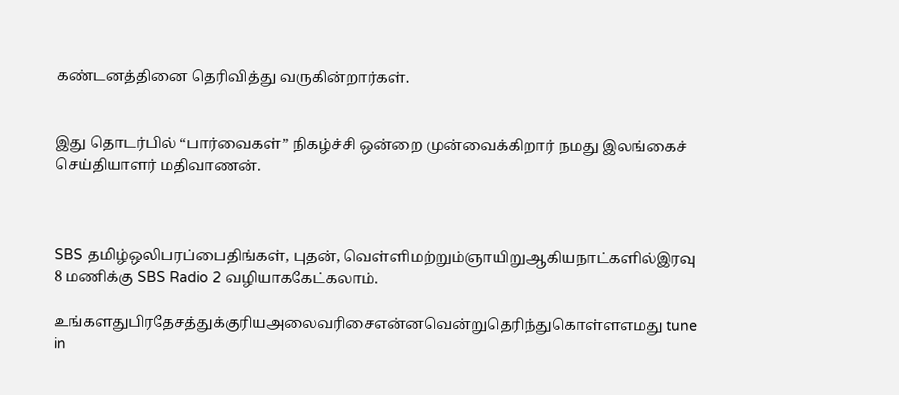கண்டனத்தினை தெரிவித்து வருகின்றார்கள்.


இது தொடர்பில் “பார்வைகள்” நிகழ்ச்சி ஒன்றை முன்வைக்கிறார் நமது இலங்கைச் செய்தியாளர் மதிவாணன்.



SBS தமிழ்ஒலிபரப்பைதிங்கள், புதன், வெள்ளிமற்றும்ஞாயிறுஆகியநாட்களில்இரவு 8 மணிக்கு SBS Radio 2 வழியாககேட்கலாம்.

உங்களதுபிரதேசத்துக்குரியஅலைவரிசைஎன்னவென்றுதெரிந்துகொள்ளஎமது tune in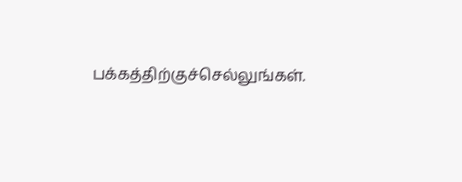பக்கத்திற்குச்செல்லுங்கள்.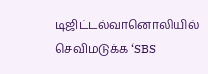டிஜிட்டல்வானொலியில் செவிமடுக்க ‘SBS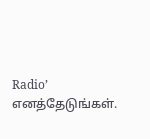Radio’ எனத்தேடுங்கள்.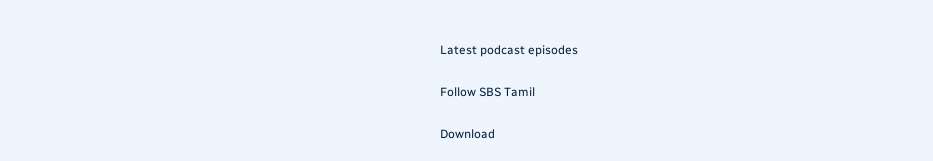Latest podcast episodes

Follow SBS Tamil

Download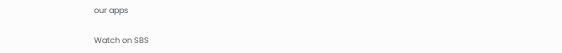our apps

Watch on SBS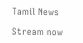Tamil News

Stream now